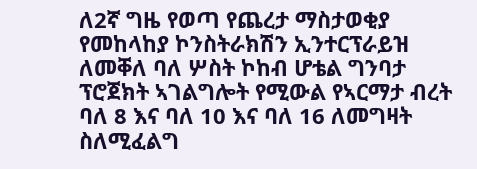ለ2ኛ ግዜ የወጣ የጨረታ ማስታወቂያ የመከላከያ ኮንስትራክሽን ኢንተርፕራይዝ ለመቐለ ባለ ሦስት ኮከብ ሆቴል ግንባታ ፕሮጀክት ኣገልግሎት የሚውል የኣርማታ ብረት ባለ 8 እና ባለ 10 እና ባለ 16 ለመግዛት ስለሚፈልግ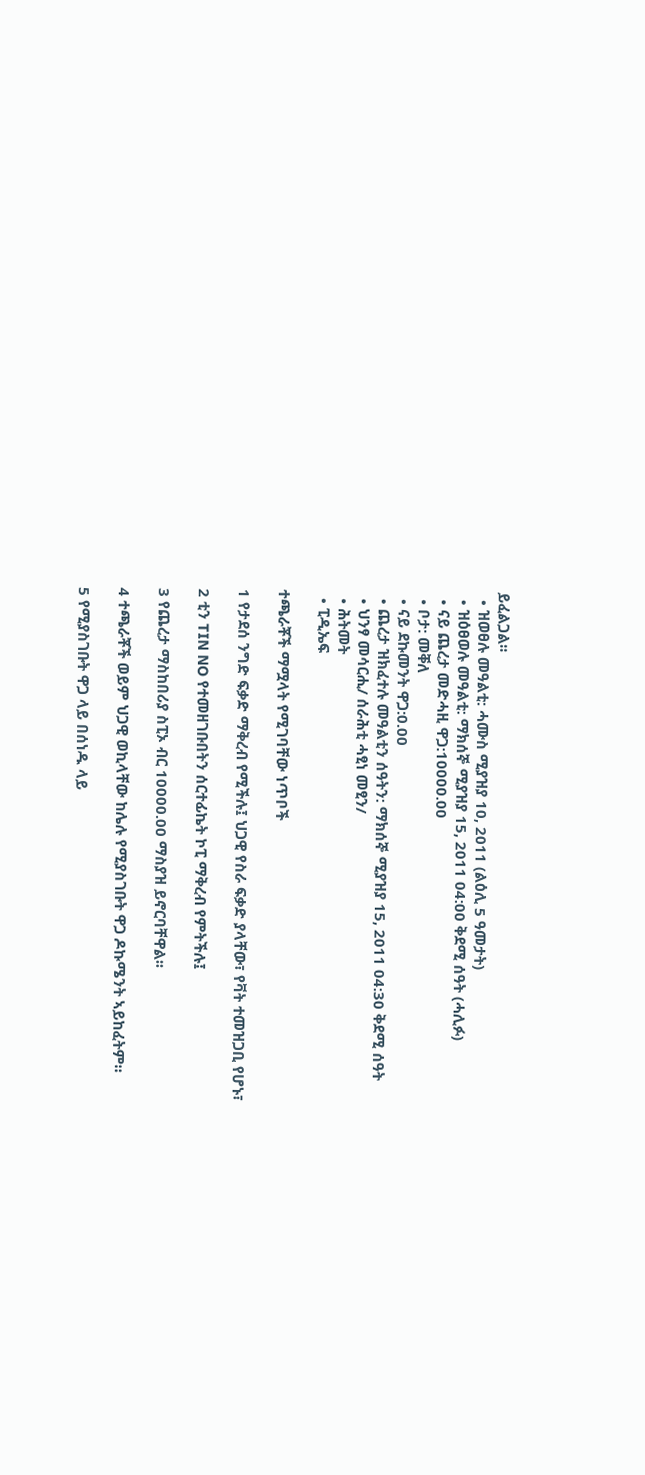ይፈልጋል፡፡
  • ዝወፀሉ መዓልቲ: ሓሙስ ሚያዝያ 10, 2011 (ልዕሊ 5 ዓመታት)
  • ዝዕፀወሉ መዓልቲ: ማክሰኞ ሚያዝያ 15, 2011 04:00 ቅደሚ ሰዓት (ሓሊፉ)
  • ናይ ጨረታ መድሓዚ ዋጋ:10000.00
  • ቦታ: መቐለ
  • ናይ ደኩመንት ዋጋ:0.00
  • ጨረታ ዝክፈተሉ መዓልቲን ሰዓትን: ማክሰኞ ሚያዝያ 15, 2011 04:30 ቅደሚ ሰዓት
  • ህንፃ መሳርሒ/ ሰራሕቲ ሓፂነ መፂን/
  • ሕትመት
  • ፒዲኤፍ

ተጫራቾች ማሟላት የሚገባቸው ነጥቦች

1 የታደሰ ንግድ ፍቃድ ማቅረብ የሚችሉ፤ ህጋዊ የስራ ፍቃድ ያላቸው፣ የቫት ተመዝጋቢ የሆኑ፣

2 ቲን TIN NO የተመዘገቡበትን ሰርተፊኬት ኮፒ ማቅረብ የምትችሉ፤

3 የጨረታ ማስከበሪያ ስፒኦ ብር 10000.00 ማስያዝ ይኖርባቸዋል፡፡

4 ተጫራቾች ወይም ህጋዊ ወኪላቸው ከሌሉ የሚያስገቡት ዋጋ ዶኩሜንት ኣይከፈትም።

5 የሚያስገቡት ዋጋ ላይ በሰነዱ ላይ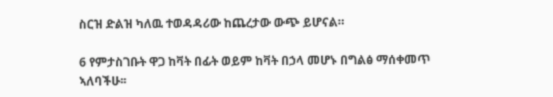ስርዝ ድልዝ ካለዉ ተወዳዳሪው ከጨረታው ውጭ ይሆናል።

6 የምታስገቡት ዋጋ ከቫት በፊት ወይም ከቫት በኃላ መሆኑ በግልፅ ማሰቀመጥ ኣለባችሁ፡፡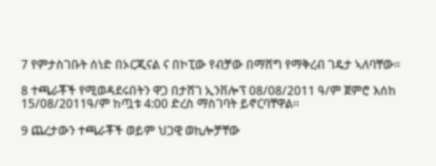7 የምታስገቡት ሰነድ በኦርጂናል ና በኮፒው የብቻው በማሸግ የማቅረብ ገዴታ ኣለባቸው፡፡

8 ተጫራቾች የሚወዳደሩበትን ዋጋ በታሸገ ኢንቨሎፕ 08/08/2011 ዓ/ም ጀምሮ እሰከ 15/08/2011ዓ/ም ከጧቱ 4:00 ድረስ ማስገባት ይኖርባቸዋል፡፡

9 ጨረታውን ተጫራቾች ወይም ህጋዊ ወኪሎቻቸው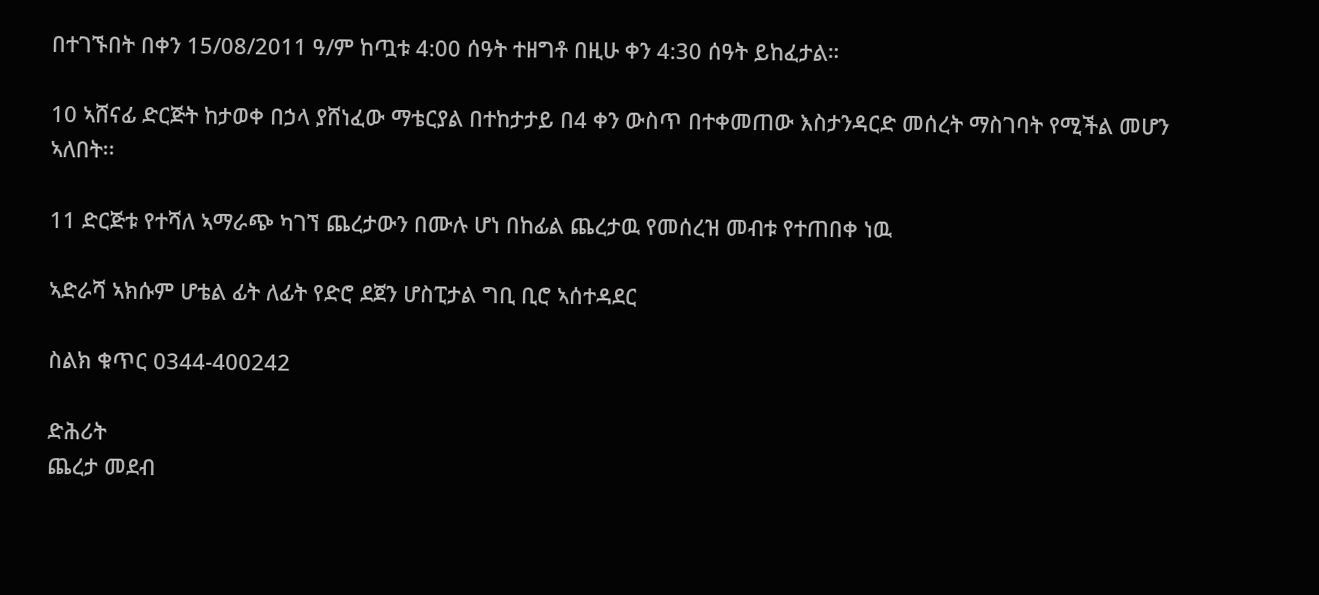በተገኙበት በቀን 15/08/2011 ዓ/ም ከጧቱ 4:00 ሰዓት ተዘግቶ በዚሁ ቀን 4:30 ሰዓት ይከፈታል።

10 ኣሸናፊ ድርጅት ከታወቀ በኃላ ያሸነፈው ማቴርያል በተከታታይ በ4 ቀን ውስጥ በተቀመጠው እስታንዳርድ መሰረት ማስገባት የሚችል መሆን ኣለበት፡፡

11 ድርጅቱ የተሻለ ኣማራጭ ካገኘ ጨረታውን በሙሉ ሆነ በከፊል ጨረታዉ የመሰረዝ መብቱ የተጠበቀ ነዉ

ኣድራሻ ኣክሱም ሆቴል ፊት ለፊት የድሮ ደጀን ሆስፒታል ግቢ ቢሮ ኣሰተዳደር

ስልክ ቁጥር 0344-400242

ድሕሪት
ጨረታ መደብ